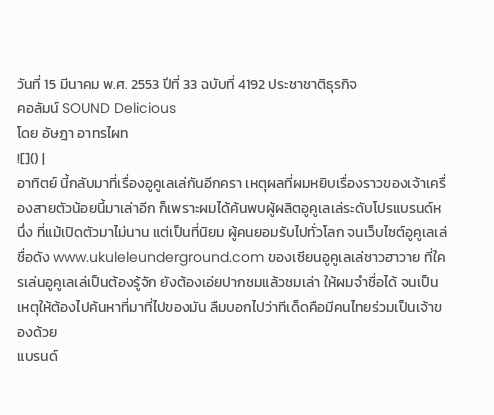วันที่ 15 มีนาคม พ.ศ. 2553 ปีที่ 33 ฉบับที่ 4192 ประชาชาติธุรกิจ
คอลัมน์ SOUND Delicious
โดย อัษฎา อาทรไผท
![]() |
อาทิตย์ นี้กลับมาที่เรื่องอูคูเลเล่กันอีกครา เหตุผลที่ผมหยิบเรื่องราวของเจ้าเครื่องสายตัวน้อยนี้มาเล่าอีก ก็เพราะผมได้ค้นพบผู้ผลิตอูคูเลเล่ระดับโปรแบรนด์หนึ่ง ที่แม้เปิดตัวมาไม่นาน แต่เป็นที่นิยม ผู้คนยอมรับไปทั่วโลก จนเว็บไซต์อูคูเลเล่ชื่อดัง www.ukuleleunderground.com ของเซียนอูคูเลเล่ชาวฮาวาย ที่ใครเล่นอูคูเลเล่เป็นต้องรู้จัก ยังต้องเอ่ยปากชมแล้วชมเล่า ให้ผมจำชื่อได้ จนเป็นเหตุให้ต้องไปค้นหาที่มาที่ไปของมัน ลืมบอกไปว่าทีเด็ดคือมีคนไทยร่วมเป็นเจ้าของด้วย
แบรนด์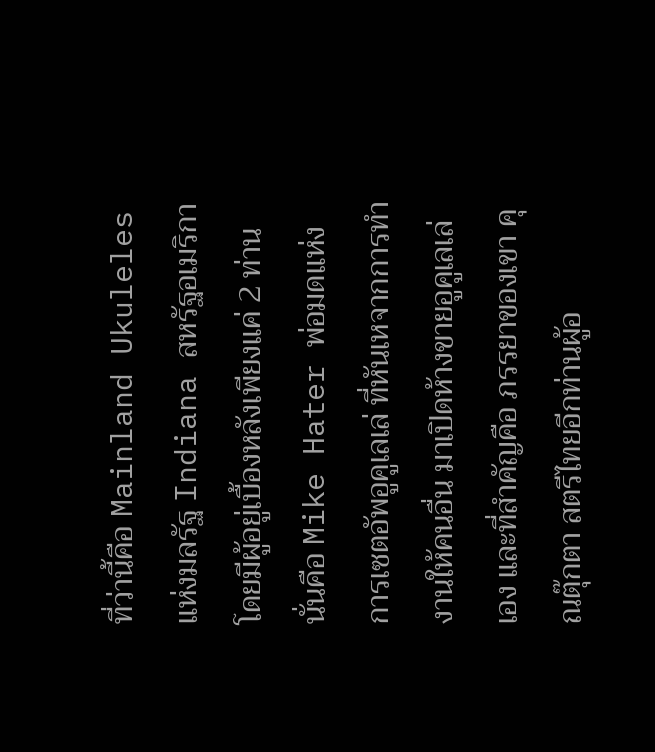ที่ว่านี้คือ Mainland Ukuleles แห่งมลรัฐ Indiana สหรัฐอเมริกา โดยมีผู้อยู่เบื้องหลังเพียงแค่ 2 ท่าน นั่นคือ Mike Hater พ่อมดแห่งการเซตอัพอูคูเลเล่ ที่หันเหจากการทำงานให้คนอื่น มาเปิดห้างขายอูคูเลเล่เอง และที่สำคัญคือ ภรรยาของเขา คุณตุ๊กตา สตรีไทยอีกท่านผู้อ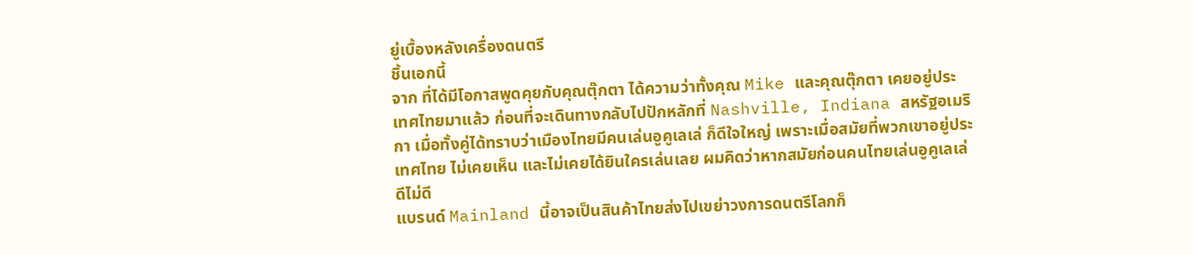ยู่เบื้องหลังเครื่องดนตรี
ชิ้นเอกนี้
จาก ที่ได้มีโอกาสพูดคุยกับคุณตุ๊กตา ได้ความว่าทั้งคุณ Mike และคุณตุ๊กตา เคยอยู่ประเทศไทยมาแล้ว ก่อนที่จะเดินทางกลับไปปักหลักที่ Nashville, Indiana สหรัฐอเมริกา เมื่อทั้งคู่ได้ทราบว่าเมืองไทยมีคนเล่นอูคูเลเล่ ก็ดีใจใหญ่ เพราะเมื่อสมัยที่พวกเขาอยู่ประเทศไทย ไม่เคยเห็น และไม่เคยได้ยินใครเล่นเลย ผมคิดว่าหากสมัยก่อนคนไทยเล่นอูคูเลเล่ ดีไม่ดี
แบรนด์ Mainland นี้อาจเป็นสินค้าไทยส่งไปเขย่าวงการดนตรีโลกก็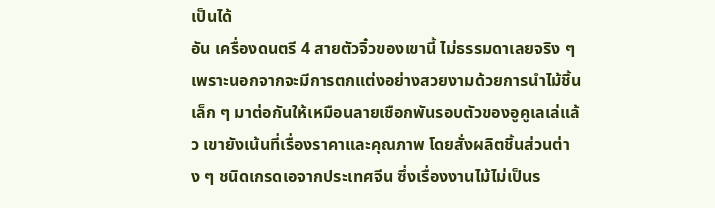เป็นได้
อัน เครื่องดนตรี 4 สายตัวจิ๋วของเขานี้ ไม่ธรรมดาเลยจริง ๆ เพราะนอกจากจะมีการตกแต่งอย่างสวยงามด้วยการนำไม้ชิ้นเล็ก ๆ มาต่อกันให้เหมือนลายเชือกพันรอบตัวของอูคูเลเล่แล้ว เขายังเน้นที่เรื่องราคาและคุณภาพ โดยสั่งผลิตชิ้นส่วนต่าง ๆ ชนิดเกรดเอจากประเทศจีน ซึ่งเรื่องงานไม้ไม่เป็นร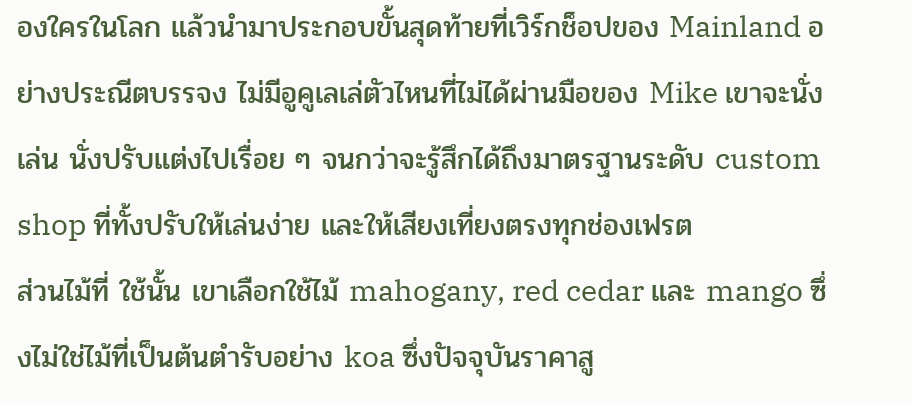องใครในโลก แล้วนำมาประกอบขั้นสุดท้ายที่เวิร์กช็อปของ Mainland อย่างประณีตบรรจง ไม่มีอูคูเลเล่ตัวไหนที่ไม่ได้ผ่านมือของ Mike เขาจะนั่งเล่น นั่งปรับแต่งไปเรื่อย ๆ จนกว่าจะรู้สึกได้ถึงมาตรฐานระดับ custom shop ที่ทั้งปรับให้เล่นง่าย และให้เสียงเที่ยงตรงทุกช่องเฟรต
ส่วนไม้ที่ ใช้นั้น เขาเลือกใช้ไม้ mahogany, red cedar และ mango ซึ่งไม่ใช่ไม้ที่เป็นต้นตำรับอย่าง koa ซึ่งปัจจุบันราคาสู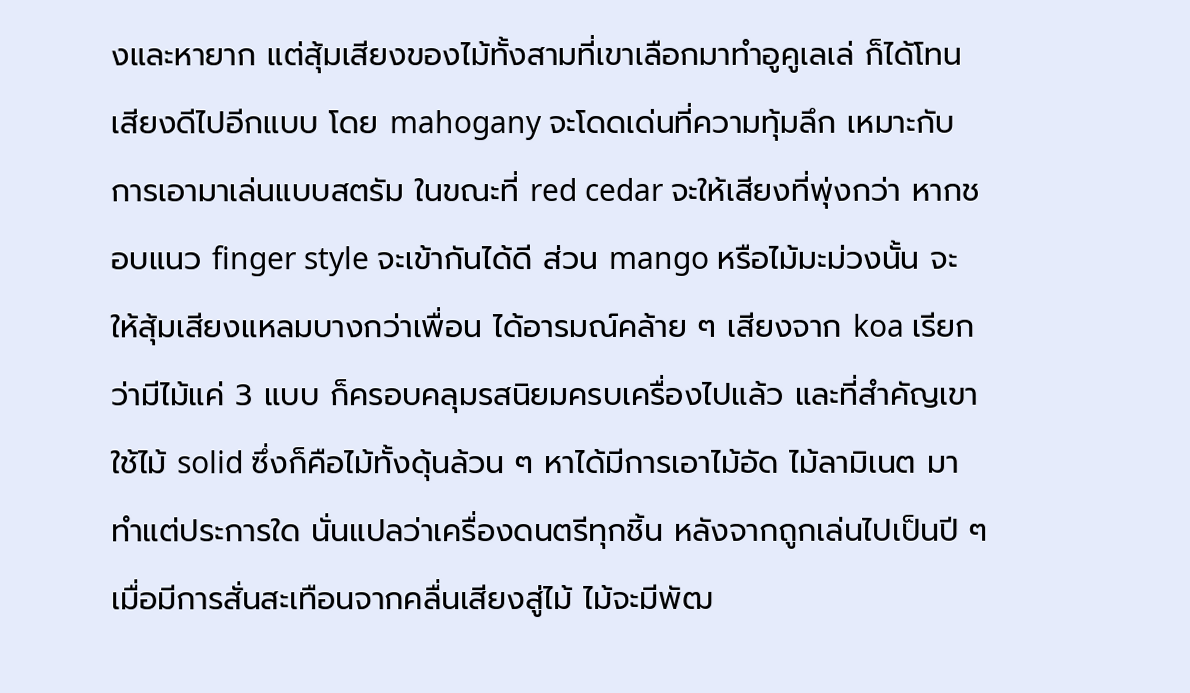งและหายาก แต่สุ้มเสียงของไม้ทั้งสามที่เขาเลือกมาทำอูคูเลเล่ ก็ได้โทนเสียงดีไปอีกแบบ โดย mahogany จะโดดเด่นที่ความทุ้มลึก เหมาะกับการเอามาเล่นแบบสตรัม ในขณะที่ red cedar จะให้เสียงที่พุ่งกว่า หากชอบแนว finger style จะเข้ากันได้ดี ส่วน mango หรือไม้มะม่วงนั้น จะให้สุ้มเสียงแหลมบางกว่าเพื่อน ได้อารมณ์คล้าย ๆ เสียงจาก koa เรียกว่ามีไม้แค่ 3 แบบ ก็ครอบคลุมรสนิยมครบเครื่องไปแล้ว และที่สำคัญเขาใช้ไม้ solid ซึ่งก็คือไม้ทั้งดุ้นล้วน ๆ หาได้มีการเอาไม้อัด ไม้ลามิเนต มาทำแต่ประการใด นั่นแปลว่าเครื่องดนตรีทุกชิ้น หลังจากถูกเล่นไปเป็นปี ๆ เมื่อมีการสั่นสะเทือนจากคลื่นเสียงสู่ไม้ ไม้จะมีพัฒ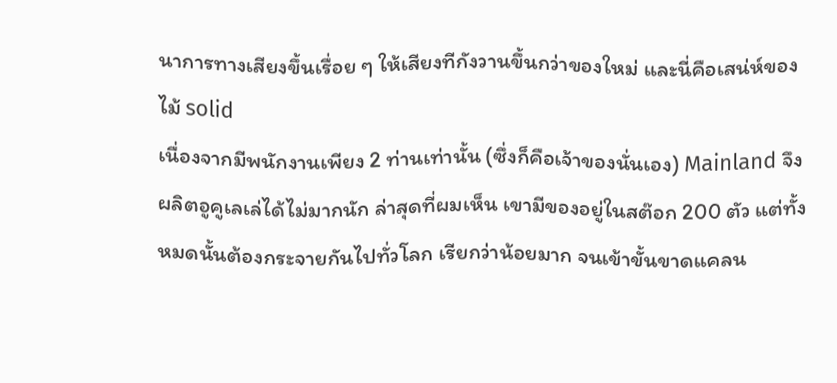นาการทางเสียงขึ้นเรื่อย ๆ ให้เสียงทีกังวานขึ้นกว่าของใหม่ และนี่คือเสน่ห์ของไม้ solid
เนื่องจากมีพนักงานเพียง 2 ท่านเท่านั้น (ซึ่งก็คือเจ้าของนั่นเอง) Mainland จึงผลิตอูคูเลเล่ได้ไม่มากนัก ล่าสุดที่ผมเห็น เขามีของอยู่ในสต๊อก 200 ตัว แต่ทั้งหมดนั้นต้องกระจายกันไปทั่วโลก เรียกว่าน้อยมาก จนเข้าขั้นขาดแคลน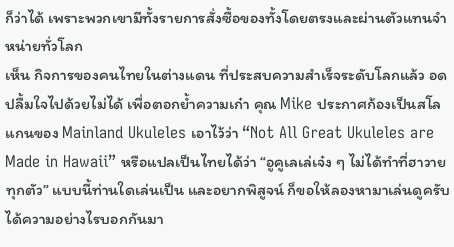ก็ว่าได้ เพราะพวกเขามีทั้งรายการสั่งซื้อของทั้งโดยตรงและผ่านตัวแทนจำหน่ายทั่วโลก
เห็น กิจการของคนไทยในต่างแดน ที่ประสบความสำเร็จระดับโลกแล้ว อดปลื้มใจไปด้วยไม่ได้ เพื่อตอกย้ำความเก๋า คุณ Mike ประกาศก้องเป็นสโลแกนของ Mainland Ukuleles เอาไว้ว่า “Not All Great Ukuleles are Made in Hawaii” หรือแปลเป็นไทยได้ว่า “อูคูเลเล่เจ๋ง ๆ ไม่ได้ทำที่ฮาวายทุกตัว” แบบนี้ท่านใดเล่นเป็น และอยากพิสูจน์ ก็ขอให้ลองหามาเล่นดูครับ ได้ความอย่างไรบอกกันมา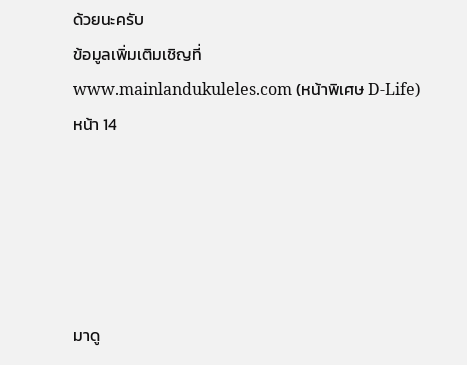ด้วยนะครับ
ข้อมูลเพิ่มเติมเชิญที่ www.mainlandukuleles.com (หน้าพิเศษ D-Life)
หน้า 14





มาดู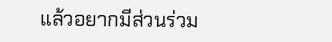แล้วอยากมีส่วนร่วม